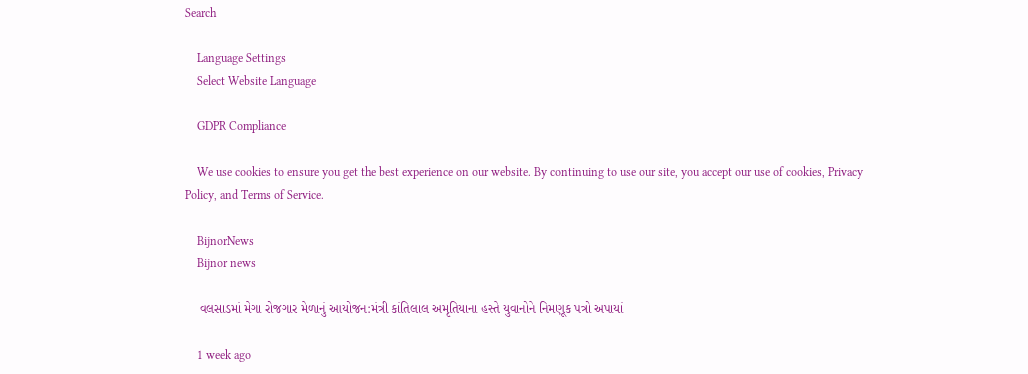Search

    Language Settings
    Select Website Language

    GDPR Compliance

    We use cookies to ensure you get the best experience on our website. By continuing to use our site, you accept our use of cookies, Privacy Policy, and Terms of Service.

    BijnorNews
    Bijnor news

    વલસાડમાં મેગા રોજગાર મેળાનું આયોજન:મંત્રી કાંતિલાલ અમૃતિયાના હસ્તે યુવાનોને નિમણૂક પત્રો અપાયાં

    1 week ago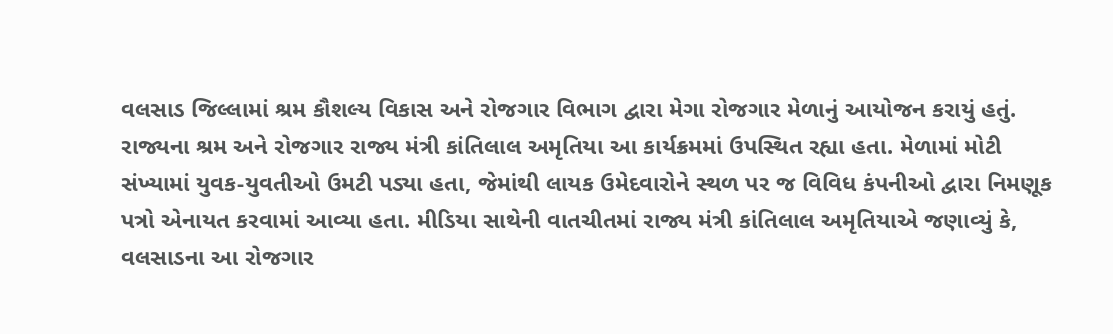વલસાડ જિલ્લામાં શ્રમ કૌશલ્ય વિકાસ અને રોજગાર વિભાગ દ્વારા મેગા રોજગાર મેળાનું આયોજન કરાયું હતું. રાજ્યના શ્રમ અને રોજગાર રાજ્ય મંત્રી કાંતિલાલ અમૃતિયા આ કાર્યક્રમમાં ઉપસ્થિત રહ્યા હતા. મેળામાં મોટી સંખ્યામાં યુવક-યુવતીઓ ઉમટી પડ્યા હતા, જેમાંથી લાયક ઉમેદવારોને સ્થળ પર જ વિવિધ કંપનીઓ દ્વારા નિમણૂક પત્રો એનાયત કરવામાં આવ્યા હતા. મીડિયા સાથેની વાતચીતમાં રાજ્ય મંત્રી કાંતિલાલ અમૃતિયાએ જણાવ્યું કે, વલસાડના આ રોજગાર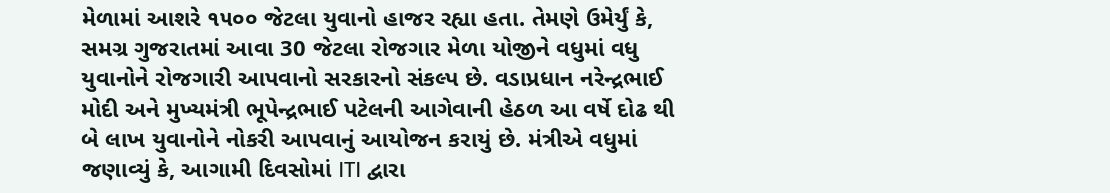મેળામાં આશરે ૧૫૦૦ જેટલા યુવાનો હાજર રહ્યા હતા. તેમણે ઉમેર્યું કે, સમગ્ર ગુજરાતમાં આવા 30 જેટલા રોજગાર મેળા યોજીને વધુમાં વધુ યુવાનોને રોજગારી આપવાનો સરકારનો સંકલ્પ છે. વડાપ્રધાન નરેન્દ્રભાઈ મોદી અને મુખ્યમંત્રી ભૂપેન્દ્રભાઈ પટેલની આગેવાની હેઠળ આ વર્ષે દોઢ થી બે લાખ યુવાનોને નોકરી આપવાનું આયોજન કરાયું છે. મંત્રીએ વધુમાં જણાવ્યું કે, આગામી દિવસોમાં ITI દ્વારા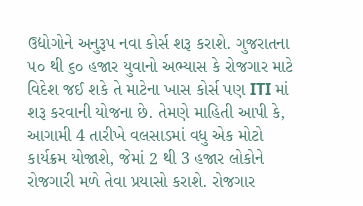ઉદ્યોગોને અનુરૂપ નવા કોર્સ શરૂ કરાશે. ગુજરાતના ૫૦ થી ૬૦ હજાર યુવાનો અભ્યાસ કે રોજગાર માટે વિદેશ જઈ શકે તે માટેના ખાસ કોર્સ પણ ITI માં શરૂ કરવાની યોજના છે. તેમણે માહિતી આપી કે, આગામી 4 તારીખે વલસાડમાં વધુ એક મોટો કાર્યક્રમ યોજાશે, જેમાં 2 થી 3 હજાર લોકોને રોજગારી મળે તેવા પ્રયાસો કરાશે. રોજગાર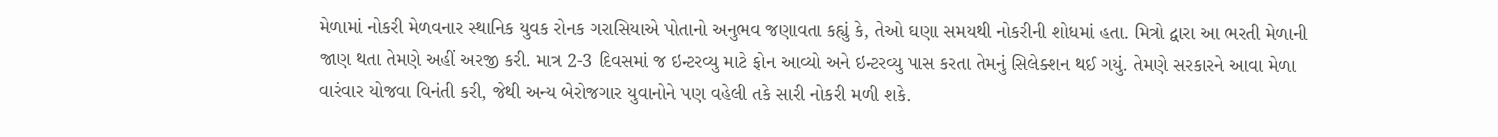મેળામાં નોકરી મેળવનાર સ્થાનિક યુવક રોનક ગરાસિયાએ પોતાનો અનુભવ જણાવતા કહ્યું કે, તેઓ ઘણા સમયથી નોકરીની શોધમાં હતા. મિત્રો દ્વારા આ ભરતી મેળાની જાણ થતા તેમણે અહીં અરજી કરી. માત્ર 2-3 દિવસમાં જ ઇન્ટરવ્યુ માટે ફોન આવ્યો અને ઇન્ટરવ્યુ પાસ કરતા તેમનું સિલેક્શન થઈ ગયું. તેમણે સરકારને આવા મેળા વારંવાર યોજવા વિનંતી કરી, જેથી અન્ય બેરોજગાર યુવાનોને પણ વહેલી તકે સારી નોકરી મળી શકે.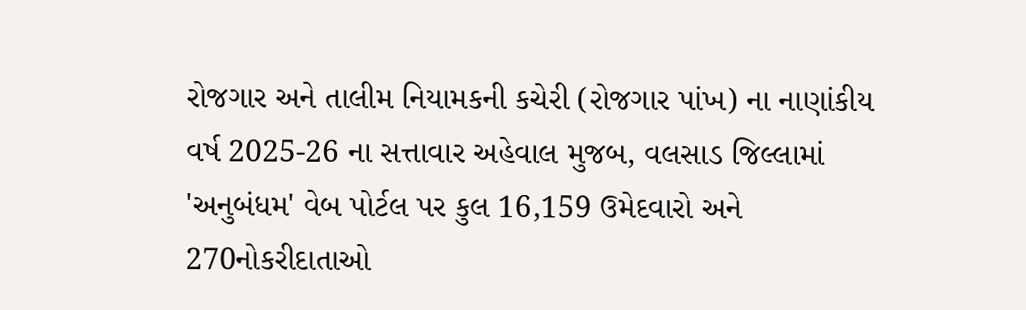રોજગાર અને તાલીમ નિયામકની કચેરી (રોજગાર પાંખ) ના નાણાંકીય વર્ષ 2025-26 ના સત્તાવાર અહેવાલ મુજબ, વલસાડ જિલ્લામાં 'અનુબંધમ' વેબ પોર્ટલ પર કુલ 16,159 ઉમેદવારો અને 270નોકરીદાતાઓ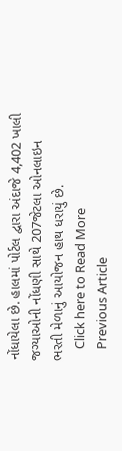નોંધાયેલા છે. હાલમાં પોર્ટલ દ્વારા અંદાજે 4,402 ખાલી જગ્યાઓની નોંધણી સાથે 207જેટલા ઓનલાઇન ભરતી મેળાનું આયોજન હાથ ધરાયું છે.
    Click here to Read More
    Previous Article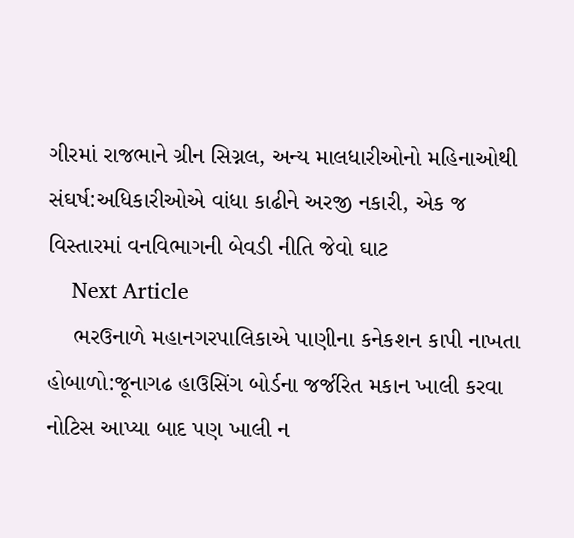ગીરમાં રાજભાને ગ્રીન સિગ્નલ, અન્ય માલધારીઓનો મહિનાઓથી સંઘર્ષ:અધિકારીઓએ વાંધા કાઢીને અરજી નકારી, એક જ વિસ્તારમાં વનવિભાગની બેવડી નીતિ જેવો ઘાટ
    Next Article
    ભરઉનાળે મહાનગરપાલિકાએ પાણીના કનેકશન કાપી નાખતા હોબાળો:જૂનાગઢ હાઉસિંગ બોર્ડના જર્જરિત મકાન ખાલી કરવા નોટિસ આપ્યા બાદ પણ ખાલી ન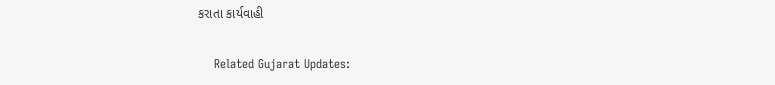કરાતા કાર્યવાહી

    Related Gujarat Updates: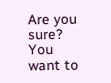Are you sure? You want to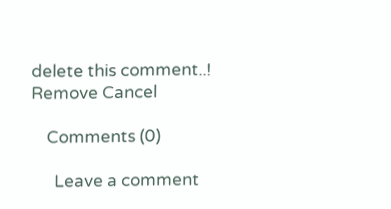delete this comment..! Remove Cancel

    Comments (0)

      Leave a comment